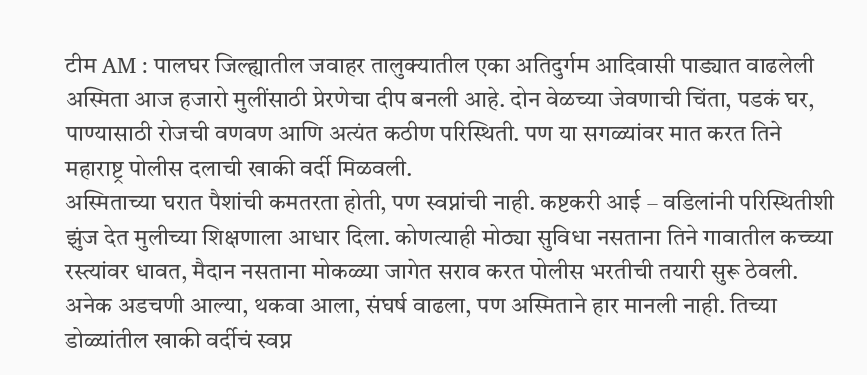टीम AM : पालघर जिल्ह्यातील जवाहर तालुक्यातील एका अतिदुर्गम आदिवासी पाड्यात वाढलेली अस्मिता आज हजारो मुलींसाठी प्रेरणेचा दीप बनली आहे. दोन वेळच्या जेवणाची चिंता, पडकं घर, पाण्यासाठी रोजची वणवण आणि अत्यंत कठीण परिस्थिती. पण या सगळ्यांवर मात करत तिने महाराष्ट्र पोलीस दलाची खाकी वर्दी मिळवली.
अस्मिताच्या घरात पैशांची कमतरता होती, पण स्वप्नांची नाही. कष्टकरी आई – वडिलांनी परिस्थितीशी झुंज देत मुलीच्या शिक्षणाला आधार दिला. कोणत्याही मोठ्या सुविधा नसताना तिने गावातील कच्च्या रस्त्यांवर धावत, मैदान नसताना मोकळ्या जागेत सराव करत पोलीस भरतीची तयारी सुरू ठेवली.
अनेक अडचणी आल्या, थकवा आला, संघर्ष वाढला, पण अस्मिताने हार मानली नाही. तिच्या डोळ्यांतील खाकी वर्दीचं स्वप्न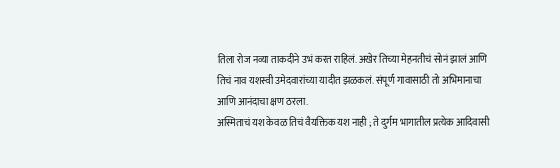तिला रोज नव्या ताकदीने उभं करत राहिलं. अखेर तिच्या मेहनतीचं सोनं झालं आणि तिचं नाव यशस्वी उमेदवारांच्या यादीत झळकलं. संपूर्ण गावासाठी तो अभिमानाचा आणि आनंदाचा क्षण ठरला.
अस्मिताचं यश केवळ तिचं वैयक्तिक यश नाही ; ते दुर्गम भागातील प्रत्येक आदिवासी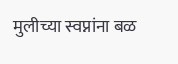मुलीच्या स्वप्नांना बळ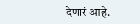देणारं आहे.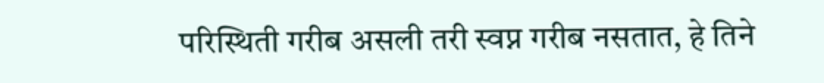परिस्थिती गरीब असली तरी स्वप्न गरीब नसतात, हे तिने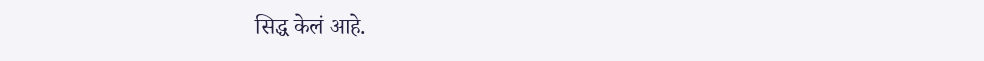सिद्ध केलं आहे.